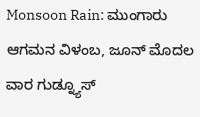Monsoon Rain: ಮುಂಗಾರು ಆಗಮನ ವಿಳಂಬ, ಜೂನ್ ಮೊದಲ ವಾರ ಗುಡ್ನ್ಯೂಸ್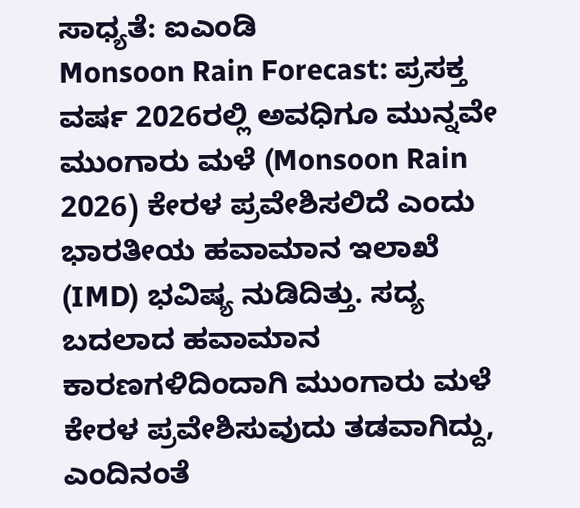ಸಾಧ್ಯತೆ: ಐಎಂಡಿ
Monsoon Rain Forecast: ಪ್ರಸಕ್ತ ವರ್ಷ 2026ರಲ್ಲಿ ಅವಧಿಗೂ ಮುನ್ನವೇ ಮುಂಗಾರು ಮಳೆ (Monsoon Rain 2026) ಕೇರಳ ಪ್ರವೇಶಿಸಲಿದೆ ಎಂದು ಭಾರತೀಯ ಹವಾಮಾನ ಇಲಾಖೆ (IMD) ಭವಿಷ್ಯ ನುಡಿದಿತ್ತು. ಸದ್ಯ ಬದಲಾದ ಹವಾಮಾನ ಕಾರಣಗಳಿದಿಂದಾಗಿ ಮುಂಗಾರು ಮಳೆ ಕೇರಳ ಪ್ರವೇಶಿಸುವುದು ತಡವಾಗಿದ್ದು, ಎಂದಿನಂತೆ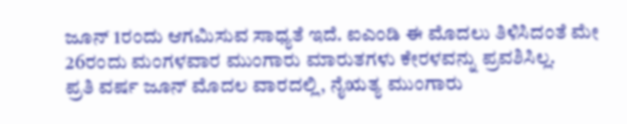ಜೂನ್ 1ರಂದು ಆಗಮಿಸುವ ಸಾಧ್ಯತೆ ಇದೆ. ಐಎಂಡಿ ಈ ಮೊದಲು ತಿಳಿಸಿದಂತೆ ಮೇ 26ರಂದು ಮಂಗಳವಾರ ಮುಂಗಾರು ಮಾರುತಗಳು ಕೇರಳವನ್ನು ಪ್ರವಶಿಸಿಲ್ಲ.
ಪ್ರತಿ ವರ್ಷ ಜೂನ್ ಮೊದಲ ವಾರದಲ್ಲಿ, ನೈಋತ್ಯ ಮುಂಗಾರು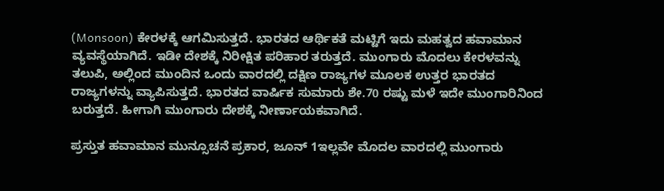(Monsoon) ಕೇರಳಕ್ಕೆ ಆಗಮಿಸುತ್ತದೆ. ಭಾರತದ ಆರ್ಥಿಕತೆ ಮಟ್ಟಿಗೆ ಇದು ಮಹತ್ವದ ಹವಾಮಾನ ವ್ಯವಸ್ಥೆಯಾಗಿದೆ. ಇಡೀ ದೇಶಕ್ಕೆ ನಿರೀಕ್ಷಿತ ಪರಿಹಾರ ತರುತ್ತದೆ. ಮುಂಗಾರು ಮೊದಲು ಕೇರಳವನ್ನು ತಲುಪಿ, ಅಲ್ಲಿಂದ ಮುಂದಿನ ಒಂದು ವಾರದಲ್ಲಿ ದಕ್ಷಿಣ ರಾಜ್ಯಗಳ ಮೂಲಕ ಉತ್ತರ ಭಾರತದ ರಾಜ್ಯಗಳನ್ನು ವ್ಯಾಪಿಸುತ್ತದೆ. ಭಾರತದ ವಾರ್ಷಿಕ ಸುಮಾರು ಶೇ.70 ರಷ್ಟು ಮಳೆ ಇದೇ ಮುಂಗಾರಿನಿಂದ ಬರುತ್ತದೆ. ಹೀಗಾಗಿ ಮುಂಗಾರು ದೇಶಕ್ಕೆ ನೀರ್ಣಾಯಕವಾಗಿದೆ.

ಪ್ರಸ್ತುತ ಹವಾಮಾನ ಮುನ್ಸೂಚನೆ ಪ್ರಕಾರ, ಜೂನ್ 1ಇಲ್ಲವೇ ಮೊದಲ ವಾರದಲ್ಲಿ ಮುಂಗಾರು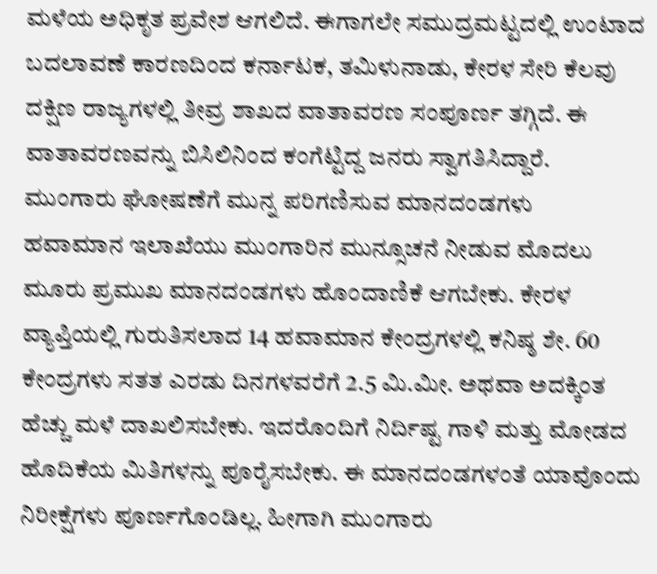ಮಳೆಯ ಅಧಿಕೃತ ಪ್ರವೇಶ ಆಗಲಿದೆ. ಈಗಾಗಲೇ ಸಮುದ್ರಮಟ್ಟದಲ್ಲಿ ಉಂಟಾದ ಬದಲಾವಣೆ ಕಾರಣದಿಂದ ಕರ್ನಾಟಕ, ತಮಿಳುನಾಡು, ಕೇರಳ ಸೇರಿ ಕೆಲವು ದಕ್ಷಿಣ ರಾಜ್ಯಗಳಲ್ಲಿ ತೀವ್ರ ಶಾಖದ ವಾತಾವರಣ ಸಂಪೂರ್ಣ ತಗ್ಗಿದೆ. ಈ ವಾತಾವರಣವನ್ನು ಬಿಸಿಲಿನಿಂದ ಕಂಗೆಟ್ಟಿದ್ದ ಜನರು ಸ್ವಾಗತಿಸಿದ್ದಾರೆ.
ಮುಂಗಾರು ಘೋಷಣೆಗೆ ಮುನ್ನ ಪರಿಗಣಿಸುವ ಮಾನದಂಡಗಳು
ಹವಾಮಾನ ಇಲಾಖೆಯು ಮುಂಗಾರಿನ ಮುನ್ಸೂಚನೆ ನೀಡುವ ಮೊದಲು ಮೂರು ಪ್ರಮುಖ ಮಾನದಂಡಗಳು ಹೊಂದಾಣಿಕೆ ಆಗಬೇಕು. ಕೇರಳ ವ್ಯಾಪ್ತಿಯಲ್ಲಿ ಗುರುತಿಸಲಾದ 14 ಹವಾಮಾನ ಕೇಂದ್ರಗಳಲ್ಲಿ ಕನಿಷ್ಠ ಶೇ. 60 ಕೇಂದ್ರಗಳು ಸತತ ಎರಡು ದಿನಗಳವರೆಗೆ 2.5 ಮಿ.ಮೀ. ಅಥವಾ ಅದಕ್ಕಿಂತ ಹೆಚ್ಚು ಮಳೆ ದಾಖಲಿಸಬೇಕು. ಇದರೊಂದಿಗೆ ನಿರ್ದಿಷ್ಟ ಗಾಳಿ ಮತ್ತು ಮೋಡದ ಹೊದಿಕೆಯ ಮಿತಿಗಳನ್ನು ಪೂರೈಸಬೇಕು. ಈ ಮಾನದಂಡಗಳಂತೆ ಯಾವೊಂದು ನಿರೀಕ್ಷೆಗಳು ಪೂರ್ಣಗೊಂಡಿಲ್ಲ. ಹೀಗಾಗಿ ಮುಂಗಾರು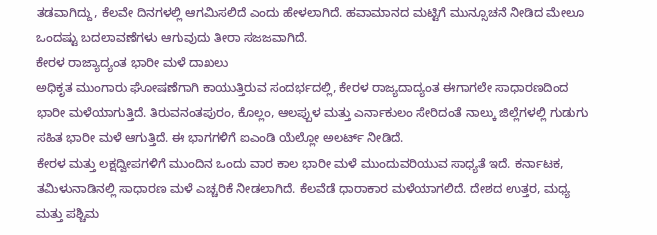ತಡವಾಗಿದ್ದು, ಕೆಲವೇ ದಿನಗಳಲ್ಲಿ ಆಗಮಿಸಲಿದೆ ಎಂದು ಹೇಳಲಾಗಿದೆ. ಹವಾಮಾನದ ಮಟ್ಟಿಗೆ ಮುನ್ಸೂಚನೆ ನೀಡಿದ ಮೇಲೂ ಒಂದಷ್ಟು ಬದಲಾವಣೆಗಳು ಆಗುವುದು ತೀರಾ ಸಜಜವಾಗಿದೆ.
ಕೇರಳ ರಾಜ್ಯಾದ್ಯಂತ ಭಾರೀ ಮಳೆ ದಾಖಲು
ಅಧಿಕೃತ ಮುಂಗಾರು ಘೋಷಣೆಗಾಗಿ ಕಾಯುತ್ತಿರುವ ಸಂದರ್ಭದಲ್ಲಿ, ಕೇರಳ ರಾಜ್ಯದಾದ್ಯಂತ ಈಗಾಗಲೇ ಸಾಧಾರಣದಿಂದ ಭಾರೀ ಮಳೆಯಾಗುತ್ತಿದೆ. ತಿರುವನಂತಪುರಂ, ಕೊಲ್ಲಂ, ಆಲಪ್ಪುಳ ಮತ್ತು ಎರ್ನಾಕುಲಂ ಸೇರಿದಂತೆ ನಾಲ್ಕು ಜಿಲ್ಲೆಗಳಲ್ಲಿ ಗುಡುಗು ಸಹಿತ ಭಾರೀ ಮಳೆ ಆಗುತ್ತಿದೆ. ಈ ಭಾಗಗಳಿಗೆ ಐಎಂಡಿ ಯೆಲ್ಲೋ ಅಲರ್ಟ್ ನೀಡಿದೆ.
ಕೇರಳ ಮತ್ತು ಲಕ್ಷದ್ವೀಪಗಳಿಗೆ ಮುಂದಿನ ಒಂದು ವಾರ ಕಾಲ ಭಾರೀ ಮಳೆ ಮುಂದುವರಿಯುವ ಸಾಧ್ಯತೆ ಇದೆ. ಕರ್ನಾಟಕ, ತಮಿಳುನಾಡಿನಲ್ಲಿ ಸಾಧಾರಣ ಮಳೆ ಎಚ್ಚರಿಕೆ ನೀಡಲಾಗಿದೆ. ಕೆಲವೆಡೆ ಧಾರಾಕಾರ ಮಳೆಯಾಗಲಿದೆ. ದೇಶದ ಉತ್ತರ, ಮಧ್ಯ ಮತ್ತು ಪಶ್ಚಿಮ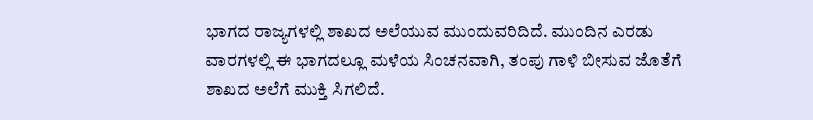ಭಾಗದ ರಾಜ್ಯಗಳಲ್ಲಿ ಶಾಖದ ಅಲೆಯುವ ಮುಂದುವರಿದಿದೆ. ಮುಂದಿನ ಎರಡು ವಾರಗಳಲ್ಲಿ ಈ ಭಾಗದಲ್ಲೂ ಮಳೆಯ ಸಿಂಚನವಾಗಿ, ತಂಪು ಗಾಳಿ ಬೀಸುವ ಜೊತೆಗೆ ಶಾಖದ ಅಲೆಗೆ ಮುಕ್ತಿ ಸಿಗಲಿದೆ.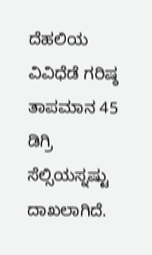ದೆಹಲಿಯ ವಿವಿಧೆಡೆ ಗರಿಷ್ಠ ತಾಪಮಾನ 45 ಡಿಗ್ರಿ ಸೆಲ್ಸಿಯಸ್ನಷ್ಟು ದಾಖಲಾಗಿದೆ.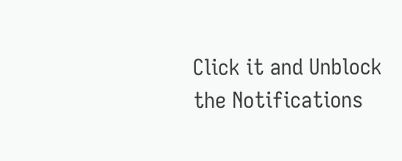Click it and Unblock the Notifications